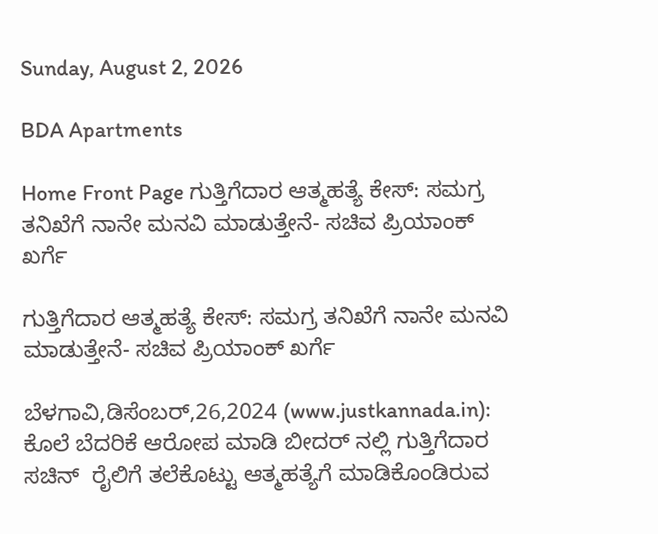Sunday, August 2, 2026

BDA Apartments

Home Front Page ಗುತ್ತಿಗೆದಾರ ಆತ್ಮಹತ್ಯೆ ಕೇಸ್: ಸಮಗ್ರ ತನಿಖೆಗೆ ನಾನೇ ಮನವಿ ಮಾಡುತ್ತೇನೆ- ಸಚಿವ ಪ್ರಿಯಾಂಕ್ ಖರ್ಗೆ

ಗುತ್ತಿಗೆದಾರ ಆತ್ಮಹತ್ಯೆ ಕೇಸ್: ಸಮಗ್ರ ತನಿಖೆಗೆ ನಾನೇ ಮನವಿ ಮಾಡುತ್ತೇನೆ- ಸಚಿವ ಪ್ರಿಯಾಂಕ್ ಖರ್ಗೆ

ಬೆಳಗಾವಿ,ಡಿಸೆಂಬರ್,26,2024 (www.justkannada.in): ಕೊಲೆ ಬೆದರಿಕೆ ಆರೋಪ ಮಾಡಿ ಬೀದರ್ ನಲ್ಲಿ ಗುತ್ತಿಗೆದಾರ ಸಚಿನ್  ರೈಲಿಗೆ ತಲೆಕೊಟ್ಟು ಆತ್ಮಹತ್ಯೆಗೆ ಮಾಡಿಕೊಂಡಿರುವ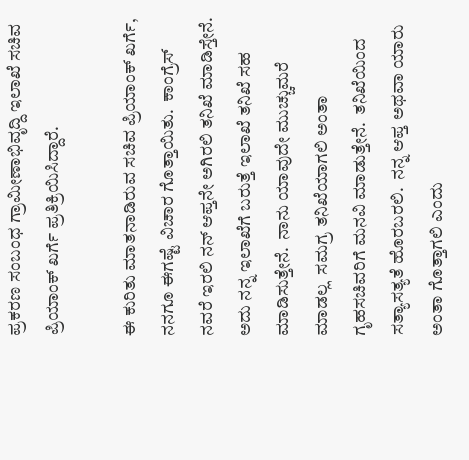ಪ್ರಕರಣ ಸಂಬಂಧ ಗ್ರಾಮೀಣಾಭಿವೃದ್ದಿ ಇಲಾಖೆ ಸಚಿವ ಪ್ರಿಯಾಂಕ್ ಖರ್ಗೆ ಪ್ರತಿಕ್ರಿಯಿಸಿದ್ದಾರೆ.

ಈ ಕುರಿತು ಮಾತನಾಡಿರುವ ಸಚಿವ ಪ್ರಿಯಾಂಕ್ ಖರ್ಗೆ,  ನನಗೂ ಈಗಷ್ಟೆ ವಿಚಾರ ಗೊತ್ತಾಯಿತು.  ಕಾಂಗ್ರೆಸ್ ನವರೆ ಇರಲಿ ನನ್ ಆಪ್ತನೇ ಅಗಿರಲಿ ತನಿಖೆ ಮಾಡಿಸ್ತೇನೆ.  ಅದು ನನ್ನ ಇಲಾಖೆಗೆ ಬರುತ್ತೆ ಇಲಾಖೆ ತನಿಖೆ ಸಹ ಮಾಡಿಸುತ್ತೇನೆ.  ನಾನು ಯಾವುದೇ ಮುಚ್ಚುಮರೆ ಮಾಡಲ್ಲ  ಸಮಗ್ರ ತನಿಖೆಯಾಗಲಿ ಅಂತಾ ಗೃಹಸಚಿವರಿಗೆ ಮನವಿ ಮಾಡುತ್ತೇನೆ.  ತನಿಖೆಯಿಂದ ಸತ್ಯಾಸತ್ಯತೆ ಹೊರಬರಲಿ.  ನನ್ನ ಆಪ್ತ ಅಥವಾ ಯಾರು ಅಂತಾ ಗೊತ್ತಾಗಲಿ ಎಂದು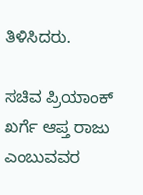ತಿಳಿಸಿದರು.

ಸಚಿವ ಪ್ರಿಯಾಂಕ್ ಖರ್ಗೆ ಆಪ್ತ ರಾಜು ಎಂಬುವವರ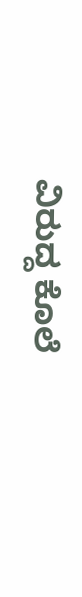ವಿರುದ್ದ ಕೊಲೆ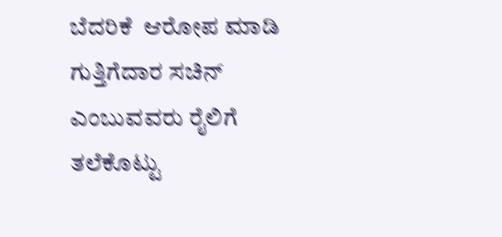ಬೆದರಿಕೆ  ಆರೋಪ ಮಾಡಿ ಗುತ್ತಿಗೆದಾರ ಸಚಿನ್ ಎಂಬುವವರು ರೈಲಿಗೆ ತಲೆಕೊಟ್ಟು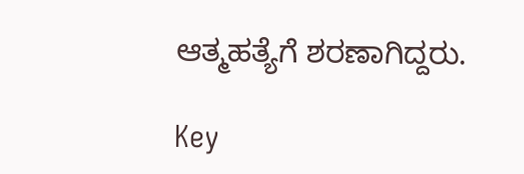ಆತ್ಮಹತ್ಯೆಗೆ ಶರಣಾಗಿದ್ದರು.

Key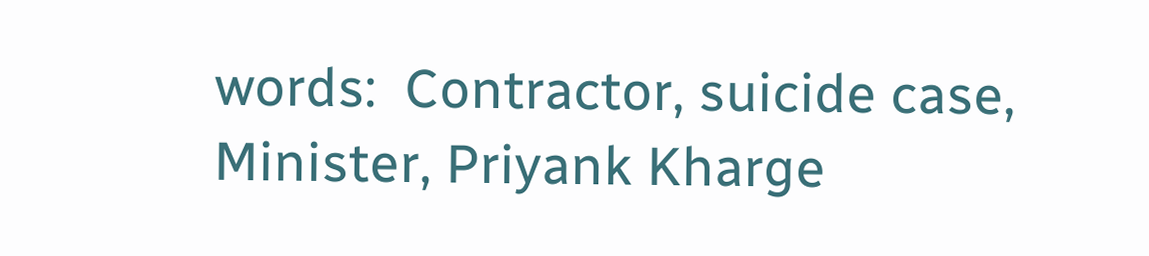words:  Contractor, suicide case, Minister, Priyank Kharge